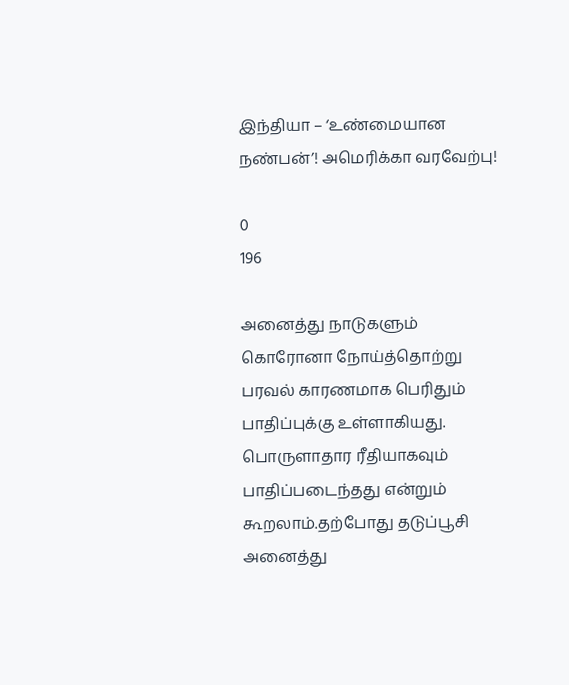இந்தியா – ‘உண்மையான நண்பன்’! அமெரிக்கா வரவேற்பு!

0
196

அனைத்து நாடுகளும் கொரோனா நோய்த்தொற்று பரவல் காரணமாக பெரிதும் பாதிப்புக்கு உள்ளாகியது. பொருளாதார ரீதியாகவும் பாதிப்படைந்தது என்றும் கூறலாம்.தற்போது தடுப்பூசி அனைத்து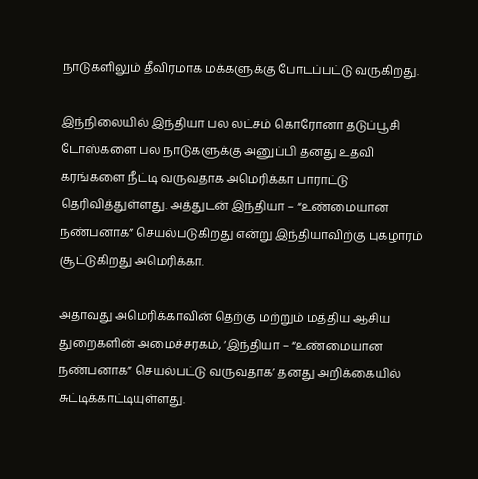நாடுகளிலும் தீவிரமாக மக்களுக்கு போடப்பட்டு வருகிறது.

இந்நிலையில் இந்தியா பல லட்சம் கொரோனா தடுப்பூசி டோஸ்களை பல நாடுகளுக்கு அனுப்பி தனது உதவி கரங்களை நீட்டி வருவதாக அமெரிக்கா பாராட்டு தெரிவித்துள்ளது. அத்துடன் இந்தியா – “உண்மையான நண்பனாக” செயல்படுகிறது என்று இந்தியாவிற்கு புகழாரம் சூட்டுகிறது அமெரிக்கா.

அதாவது அமெரிக்காவின் தெற்கு மற்றும் மத்திய ஆசிய துறைகளின் அமைச்சரகம், ‘இந்தியா – “உண்மையான நண்பனாக” செயல்பட்டு வருவதாக’ தனது அறிக்கையில் சுட்டிக்காட்டியுள்ளது.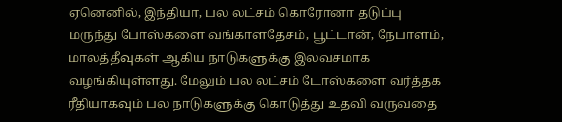ஏனெனில், இந்தியா, பல லட்சம் கொரோனா தடுப்பு மருந்து போஸ்களை வங்காளதேசம், பூட்டான், நேபாளம், மாலத்தீவுகள் ஆகிய நாடுகளுக்கு இலவசமாக வழங்கியுள்ளது. மேலும் பல லட்சம் டோஸ்களை வர்த்தக ரீதியாகவும் பல நாடுகளுக்கு கொடுத்து உதவி வருவதை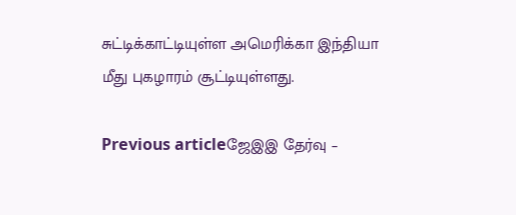சுட்டிக்காட்டியுள்ள அமெரிக்கா இந்தியா மீது புகழாரம் சூட்டியுள்ளது.

Previous articleஜேஇஇ தேர்வு –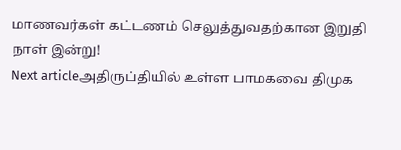மாணவர்கள் கட்டணம் செலுத்துவதற்கான இறுதி நாள் இன்று!
Next articleஅதிருப்தியில் உள்ள பாமகவை திமுக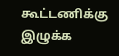கூட்டணிக்கு இழுக்க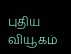புதிய வியூகம்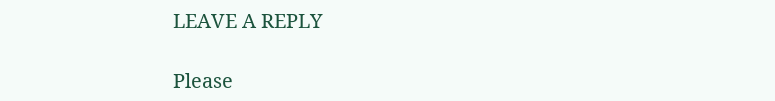LEAVE A REPLY

Please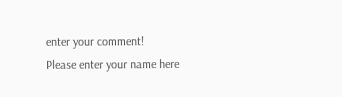enter your comment!
Please enter your name here